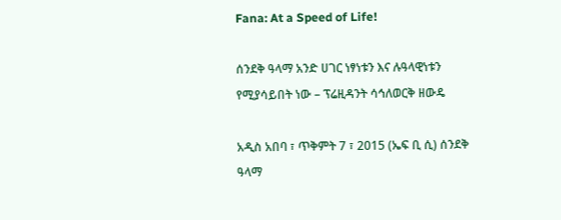Fana: At a Speed of Life!

ሰንደቅ ዓላማ አንድ ሀገር ነፃነቱን እና ሉዓላዊነቱን የሚያሳይበት ነው – ፕሬዚዳንት ሳኅለወርቅ ዘውዴ

አዲስ አበባ ፣ ጥቅምት 7 ፣ 2015 (ኤፍ ቢ ሲ) ሰንደቅ ዓላማ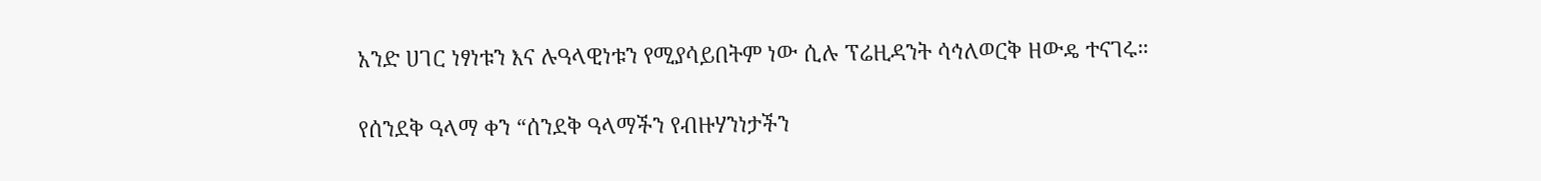አንድ ሀገር ነፃነቱን እና ሉዓላዊነቱን የሚያሳይበትም ነው ሲሉ ፕሬዚዳንት ሳኅለወርቅ ዘውዴ ተናገሩ።

የሰንደቅ ዓላማ ቀን “ሰንደቅ ዓላማችን የብዙሃንነታችን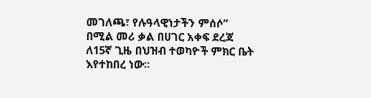መገለጫ፣ የሉዓላዊነታችን ምሰሶ” በሚል መሪ ቃል በሀገር አቀፍ ደረጃ ለ15ኛ ጊዜ በህዝብ ተወካዮች ምክር ቤት እየተከበረ ነው።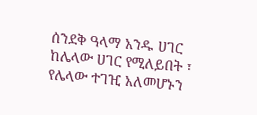ሰንደቅ ዓላማ አንዱ ሀገር ከሌላው ሀገር የሚለይበት ፣ የሌላው ተገዢ አለመሆኑን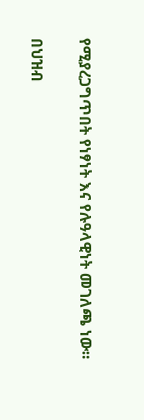የሚያረጋግጥበት የነፃነት እና የሉዓላዊነት መገለጫ ነው።

በህዝብ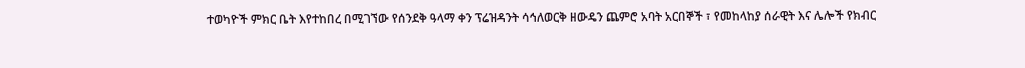ተወካዮች ምክር ቤት እየተከበረ በሚገኘው የሰንደቅ ዓላማ ቀን ፕሬዝዳንት ሳኅለወርቅ ዘውዴን ጨምሮ አባት አርበኞች ፣ የመከላከያ ሰራዊት እና ሌሎች የክብር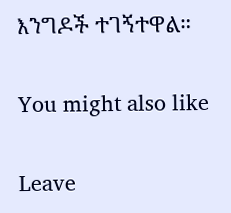እንግዶች ተገኝተዋል።

You might also like

Leave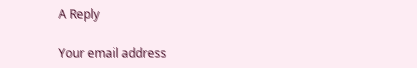A Reply

Your email address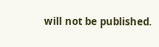will not be published.